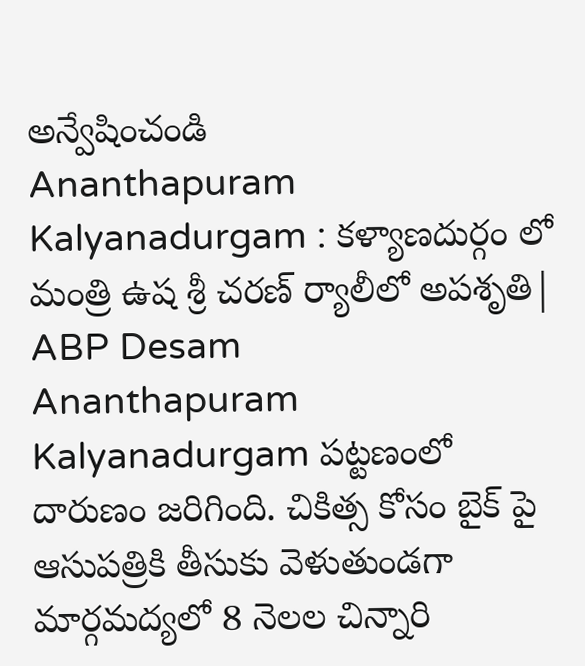అన్వేషించండి
Ananthapuram Kalyanadurgam : కళ్యాణదుర్గం లో మంత్రి ఉష శ్రీ చరణ్ ర్యాలీలో అపశృతి| ABP Desam
Ananthapuram Kalyanadurgam పట్టణంలో దారుణం జరిగింది. చికిత్స కోసం బైక్ పై ఆసుపత్రికి తీసుకు వెళుతుండగా మార్గమద్యలో 8 నెలల చిన్నారి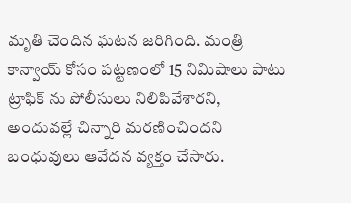మృతి చెందిన ఘటన జరిగింది. మంత్రి కాన్వాయ్ కోసం పట్టణంలో 15 నిమిషాలు పాటు ట్రాఫిక్ ను పోలీసులు నిలిపివేశారని, అందువల్లే చిన్నారి మరణించిందని బంధువులు ఆవేదన వ్యక్తం చేసారు.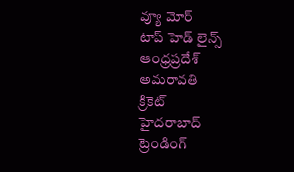వ్యూ మోర్
టాప్ హెడ్ లైన్స్
ఆంధ్రప్రదేశ్
అమరావతి
క్రికెట్
హైదరాబాద్
ట్రెండింగ్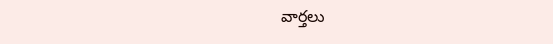వార్తలు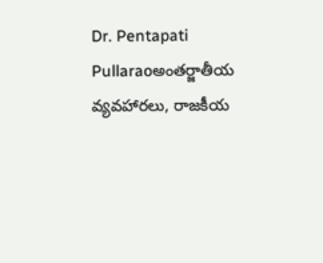Dr. Pentapati Pullaraoఅంతర్జాతీయ వ్యవహారలు, రాజకీయ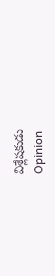విశ్లేషకుడు
Opinion